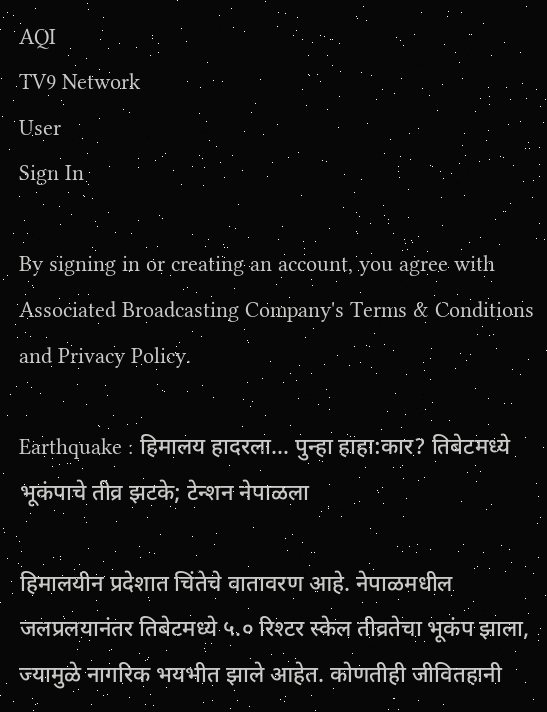AQI
TV9 Network
User
Sign In

By signing in or creating an account, you agree with Associated Broadcasting Company's Terms & Conditions and Privacy Policy.

Earthquake : हिमालय हादरला… पुन्हा हाहा:कार? तिबेटमध्ये भूकंपाचे तीव्र झटके; टेन्शन नेपाळला

हिमालयीन प्रदेशात चिंतेचे वातावरण आहे. नेपाळमधील जलप्रलयानंतर तिबेटमध्ये ५.० रिश्टर स्केल तीव्रतेचा भूकंप झाला, ज्यामुळे नागरिक भयभीत झाले आहेत. कोणतीही जीवितहानी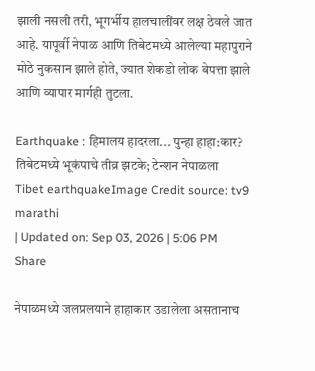झाली नसली तरी, भूगर्भीय हालचालींवर लक्ष ठेवले जात आहे. यापूर्वी नेपाळ आणि तिबेटमध्ये आलेल्या महापुराने मोठे नुकसान झाले होते, ज्यात शेकडो लोक बेपत्ता झाले आणि व्यापार मार्गही तुटला.

Earthquake : हिमालय हादरला... पुन्हा हाहा:कार? तिबेटमध्ये भूकंपाचे तीव्र झटके; टेन्शन नेपाळला
Tibet earthquakeImage Credit source: tv9 marathi
| Updated on: Sep 03, 2026 | 5:06 PM
Share

नेपाळमध्ये जलप्रलयाने हाहाकार उडालेला असतानाच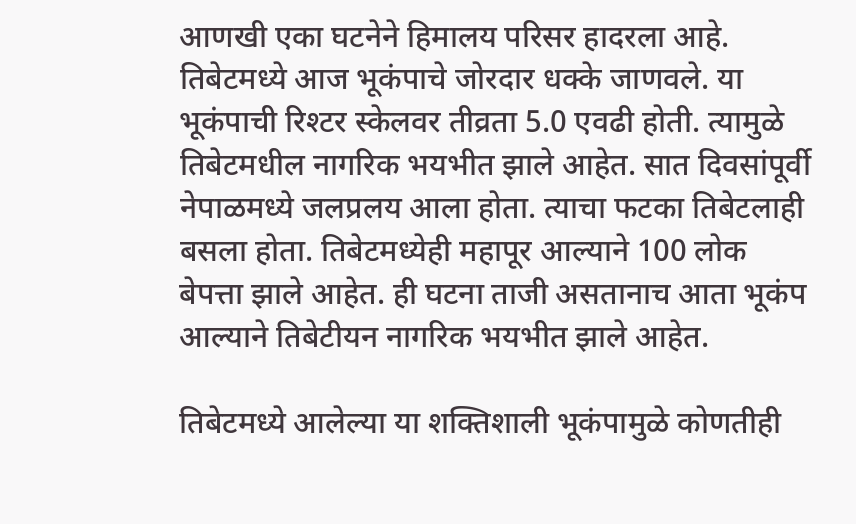आणखी एका घटनेने हिमालय परिसर हादरला आहे. तिबेटमध्ये आज भूकंपाचे जोरदार धक्के जाणवले. या भूकंपाची रिश्टर स्केलवर तीव्रता 5.0 एवढी होती. त्यामुळे तिबेटमधील नागरिक भयभीत झाले आहेत. सात दिवसांपूर्वी नेपाळमध्ये जलप्रलय आला होता. त्याचा फटका तिबेटलाही बसला होता. तिबेटमध्येही महापूर आल्याने 100 लोक बेपत्ता झाले आहेत. ही घटना ताजी असतानाच आता भूकंप आल्याने तिबेटीयन नागरिक भयभीत झाले आहेत.

तिबेटमध्ये आलेल्या या शक्तिशाली भूकंपामुळे कोणतीही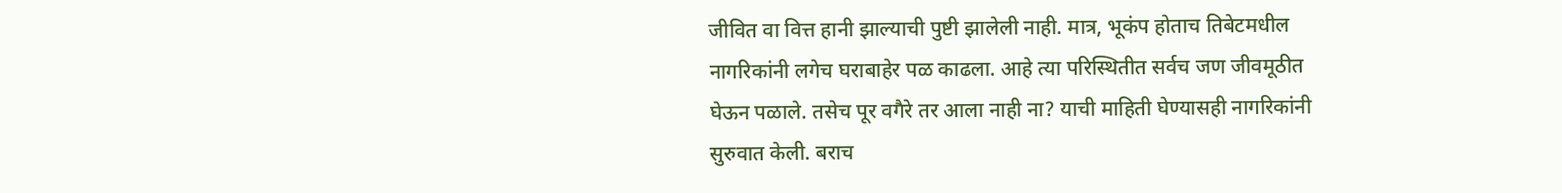जीवित वा वित्त हानी झाल्याची पुष्टी झालेली नाही. मात्र, भूकंप होताच तिबेटमधील नागरिकांनी लगेच घराबाहेर पळ काढला. आहे त्या परिस्थितीत सर्वच जण जीवमूठीत घेऊन पळाले. तसेच पूर वगैरे तर आला नाही ना? याची माहिती घेण्यासही नागरिकांनी सुरुवात केली. बराच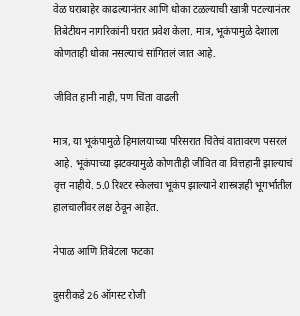वेळ घराबाहेर काढल्यानंतर आणि धोका टळल्याची खात्री पटल्यानंतर तिबेटीयन नागरिकांनी घरात प्रवेश केला. मात्र, भूकंपामुळे देशाला कोणताही धोका नसल्याचं सांगितलं जात आहे.

जीवित हानी नाही, पण चिंता वाढली

मात्र, या भूकंपामुळे हिमालयाच्या परिसरात चिंतेचं वातावरण पसरलं आहे. भूकंपाच्या झटक्यामुळे कोणतीही जीवित वा वित्तहानी झाल्याचं वृत्त नाहीये. 5.0 रिश्टर स्केलचा भूकंप झाल्याने शास्त्रज्ञही भूगर्भातील हालचालींवर लक्ष ठेवून आहेत.

नेपाळ आणि तिबेटला फटका

दुसरीकडे 26 ऑगस्ट रोजी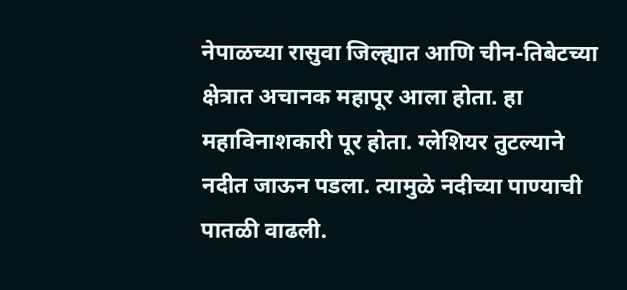नेपाळच्या रासुवा जिल्ह्यात आणि चीन-तिबेटच्या क्षेत्रात अचानक महापूर आला होता. हा महाविनाशकारी पूर होता. ग्लेशियर तुटल्याने नदीत जाऊन पडला. त्यामुळे नदीच्या पाण्याची पातळी वाढली.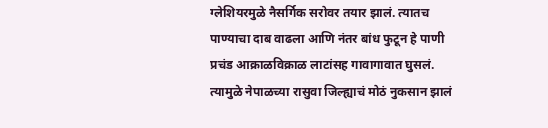ग्लेशियरमुळे नैसर्गिक सरोवर तयार झालं. त्यातच पाण्याचा दाब वाढला आणि नंतर बांध फुटून हे पाणी प्रचंड आक्राळविक्राळ लाटांसह गावागावात घुसलं. त्यामुळे नेपाळच्या रासुवा जिल्ह्याचं मोठं नुकसान झालं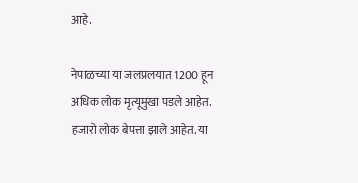आहे.

नेपाळच्या या जलप्रलयात 1200 हून अधिक लोक मृत्यूमुखा पडले आहेत. हजारो लोक बेपत्ता झाले आहेत. या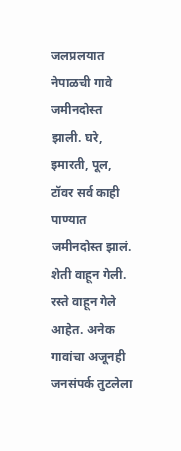जलप्रलयात नेपाळची गावे जमीनदोस्त झाली. घरे, इमारती, पूल, टॉवर सर्व काही पाण्यात जमीनदोस्त झालं. शेती वाहून गेली. रस्ते वाहून गेले आहेत. अनेक गावांचा अजूनही जनसंपर्क तुटलेला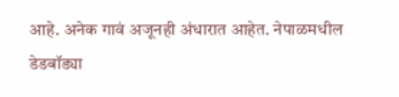आहे. अनेक गावं अजूनही अंधारात आहेत. नेपाळमधील डेडबॉड्या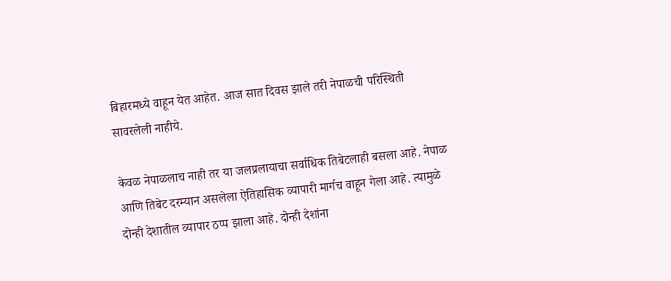बिहारमध्ये वाहून येत आहेत. आज सात दिवस झाले तरी नेपाळची परिस्थिती सावरलेली नाहीये.

केवळ नेपाळलाच नाही तर या जलप्रलायाचा सर्वाधिक तिबेटलाही बसला आहे. नेपाळ आणि तिबेट दरम्यान असलेला ऐतिहासिक व्यापारी मार्गच वाहून गेला आहे. त्यामुळे दोन्ही देशातील व्यापार ठप्प झाला आहे. दोन्ही देशांना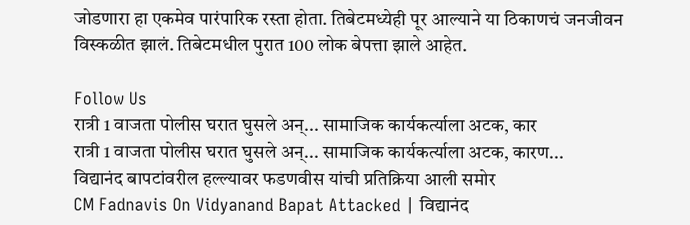जोडणारा हा एकमेव पारंपारिक रस्ता होता. तिबेटमध्येही पूर आल्याने या ठिकाणचं जनजीवन विस्कळीत झालं. तिबेटमधील पुरात 100 लोक बेपत्ता झाले आहेत.

Follow Us
रात्री 1 वाजता पोलीस घरात घुसले अन्... सामाजिक कार्यकर्त्याला अटक, कार
रात्री 1 वाजता पोलीस घरात घुसले अन्... सामाजिक कार्यकर्त्याला अटक, कारण...
विद्यानंद बापटांवरील हल्ल्यावर फडणवीस यांची प्रतिक्रिया आली समोर
CM Fadnavis On Vidyanand Bapat Attacked | विद्यानंद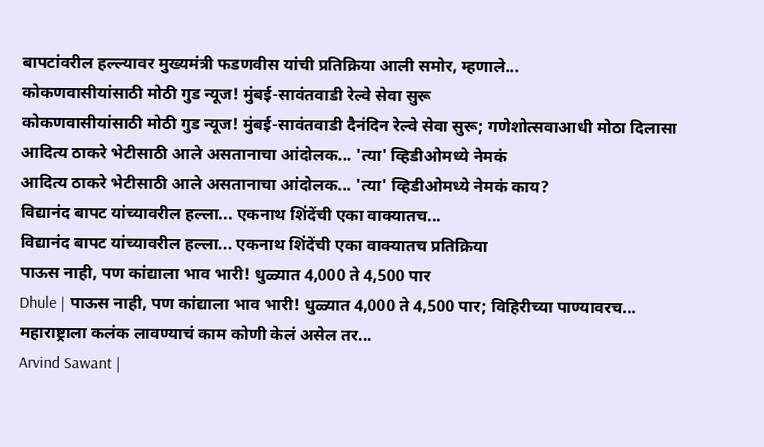बापटांवरील हल्ल्यावर मुख्यमंत्री फडणवीस यांची प्रतिक्रिया आली समोर, म्हणाले...
कोकणवासीयांसाठी मोठी गुड न्यूज! मुंबई-सावंतवाडी रेल्वे सेवा सुरू
कोकणवासीयांसाठी मोठी गुड न्यूज! मुंबई-सावंतवाडी दैनंदिन रेल्वे सेवा सुरू; गणेशोत्सवाआधी मोठा दिलासा
आदित्य ठाकरे भेटीसाठी आले असतानाचा आंदोलक... 'त्या' व्हिडीओमध्ये नेमकं
आदित्य ठाकरे भेटीसाठी आले असतानाचा आंदोलक... 'त्या' व्हिडीओमध्ये नेमकं काय?
विद्यानंद बापट यांच्यावरील हल्ला... एकनाथ शिंदेंची एका वाक्यातच...
विद्यानंद बापट यांच्यावरील हल्ला... एकनाथ शिंदेंची एका वाक्यातच प्रतिक्रिया
पाऊस नाही, पण कांद्याला भाव भारी! धुळ्यात 4,000 ते 4,500 पार
Dhule | पाऊस नाही, पण कांद्याला भाव भारी! धुळ्यात 4,000 ते 4,500 पार; विहिरीच्या पाण्यावरच...
महाराष्ट्राला कलंक लावण्याचं काम कोणी केलं असेल तर...
Arvind Sawant |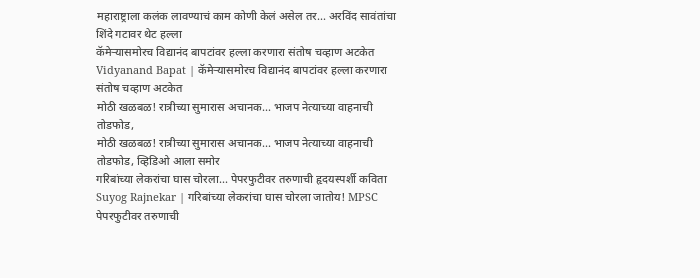महाराष्ट्राला कलंक लावण्याचं काम कोणी केलं असेल तर... अरविंद सावंतांचा शिंदे गटावर थेट हल्ला
कॅमेऱ्यासमोरच विद्यानंद बापटांवर हल्ला करणारा संतोष चव्हाण अटकेत
Vidyanand Bapat | कॅमेऱ्यासमोरच विद्यानंद बापटांवर हल्ला करणारा संतोष चव्हाण अटकेत
मोठी खळबळ! रात्रीच्या सुमारास अचानक... भाजप नेत्याच्या वाहनाची तोडफोड,
मोठी खळबळ! रात्रीच्या सुमारास अचानक... भाजप नेत्याच्या वाहनाची तोडफोड, व्हिडिओ आला समोर
गरिबांच्या लेकरांचा घास चोरला... पेपरफुटीवर तरुणाची हृदयस्पर्शी कविता
Suyog Rajnekar | गरिबांच्या लेकरांचा घास चोरला जातोय! MPSC पेपरफुटीवर तरुणाची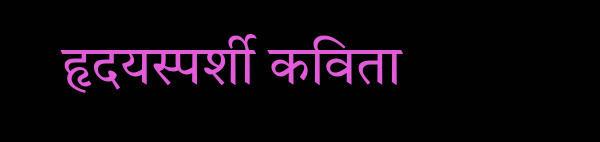हृदयस्पर्शी कविता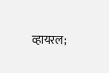व्हायरल;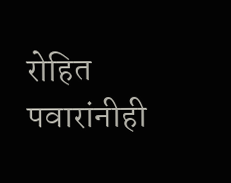रोहित पवारांनीही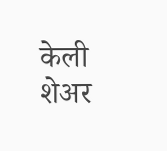केली शेअर